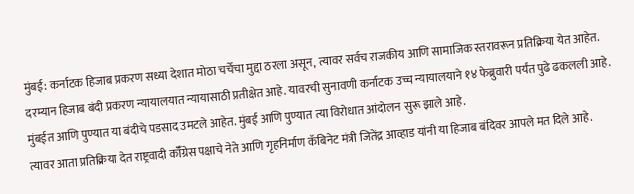मुंबई: कर्नाटक हिजाब प्रकरण सध्या देशात मोठा चर्चेचा मुद्दा ठरला असून, त्यावर सर्वच राजकीय आणि सामाजिक स्तरावरून प्रतिक्रिया येत आहेत. दरम्यान हिजाब बंदी प्रकरण न्यायालयात न्यायासाठी प्रतीक्षेत आहे. यावरची सुनावणी कर्नाटक उच्च न्यायालयाने १४ फेब्रुवारी पर्यंत पुढे ढकलली आहे. मुंबईत आणि पुण्यात या बंदीचे पडसाद उमटले आहेत. मुंबई आणि पुण्यात त्या विरोधात आंदोलन सुरू झाले आहे.
त्यावर आता प्रतिक्रिया देत राष्ट्रवादी कॉँग्रेस पक्षाचे नेते आणि गृहनिर्माण कॅबिनेट मंत्री जितेंद्र आव्हाड यांनी या हिजाब बंदिवर आपले मत दिले आहे.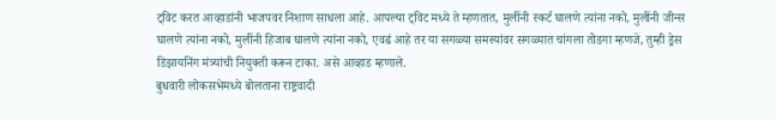ट्विट करत आव्हाडांनी भाजपवर निशाण साधला आहे. आपल्या ट्विट मध्ये ते म्हणतात, मुलींनी स्कर्ट घालणे त्यांना नको, मुलींनी जीन्स घालणे त्यांना नको, मुलींनी हिजाब घालणे त्यांना नको, एवढं आहे तर या सगळ्या समस्यांवर सगळ्यात चांगला तोडगा म्हणजे, तुम्ही ड्रेस डिझायनिंग मंत्र्यांची नियुक्ती करून टाका. असे आव्हाड म्हणाले.
बुधवारी लोकसभेमध्ये बोलताना राष्ट्रवादी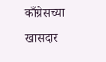काँग्रेसच्या खासदार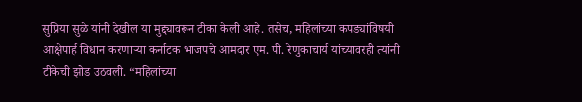सुप्रिया सुळे यांनी देखील या मुद्द्यावरून टीका केली आहे. तसेच, महिलांच्या कपड्यांविषयी आक्षेपार्ह विधान करणाऱ्या कर्नाटक भाजपचे आमदार एम. पी. रेणुकाचार्य यांच्यावरही त्यांनी टीकेची झोड उठवली. “महिलांच्या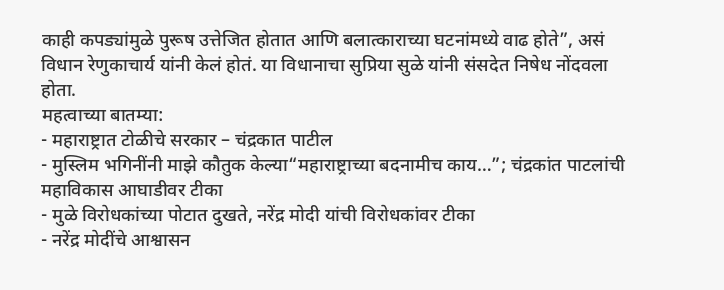काही कपड्यांमुळे पुरूष उत्तेजित होतात आणि बलात्काराच्या घटनांमध्ये वाढ होते”, असं विधान रेणुकाचार्य यांनी केलं होतं. या विधानाचा सुप्रिया सुळे यांनी संसदेत निषेध नोंदवला होता.
महत्वाच्या बातम्या:
- महाराष्ट्रात टोळीचे सरकार – चंद्रकात पाटील
- मुस्लिम भगिनींनी माझे कौतुक केल्या“महाराष्ट्राच्या बदनामीच काय…”; चंद्रकांत पाटलांची महाविकास आघाडीवर टीका
- मुळे विरोधकांच्या पोटात दुखते, नरेंद्र मोदी यांची विरोधकांवर टीका
- नरेंद्र मोदींचे आश्वासन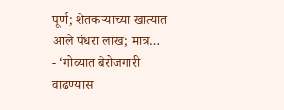पूर्ण; शेतकऱ्याच्या खात्यात आले पंधरा लाख; मात्र…
- ‘गोव्यात बेरोजगारी वाढण्यास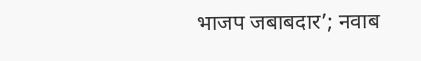भाजप जबाबदार’; नवाब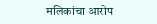मलिकांचा आरोप